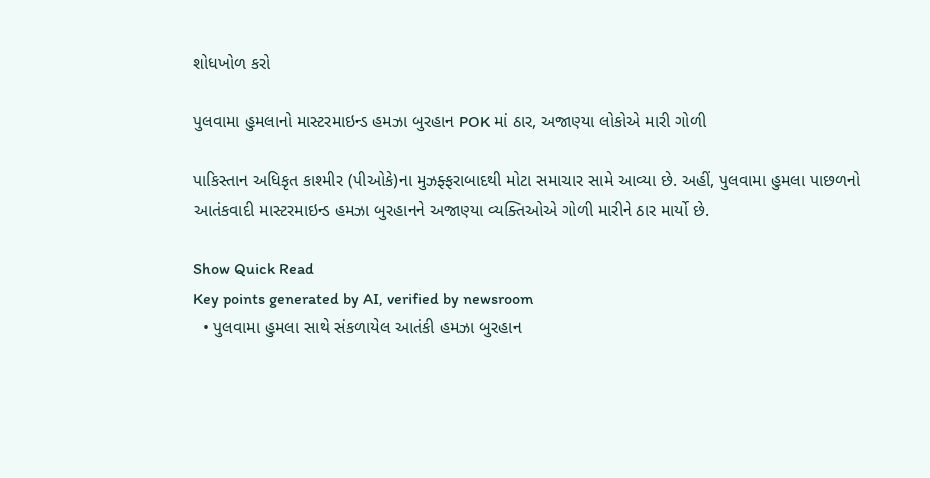શોધખોળ કરો

પુલવામા હુમલાનો માસ્ટરમાઇન્ડ હમઝા બુરહાન POK માં ઠાર, અજાણ્યા લોકોએ મારી ગોળી

પાકિસ્તાન અધિકૃત કાશ્મીર (પીઓકે)ના મુઝફ્ફરાબાદથી મોટા સમાચાર સામે આવ્યા છે. અહીં, પુલવામા હુમલા પાછળનો આતંકવાદી માસ્ટરમાઇન્ડ હમઝા બુરહાનને અજાણ્યા વ્યક્તિઓએ ગોળી મારીને ઠાર માર્યો છે.

Show Quick Read
Key points generated by AI, verified by newsroom
  • પુલવામા હુમલા સાથે સંકળાયેલ આતંકી હમઝા બુરહાન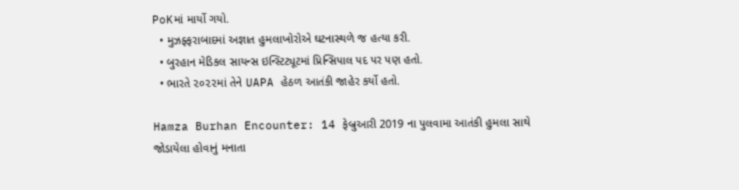PoKમાં માર્યો ગયો.
  • મુઝફ્ફરાબાદમાં અજ્ઞાત હુમલાખોરોએ ઘટનાસ્થળે જ હત્યા કરી.
  • બુરહાન મેડિકલ સાયન્સ ઇન્સ્ટિટ્યૂટમાં પ્રિન્સિપાલ પદ પર પણ હતો.
  • ભારતે ૨૦૨૨માં તેને UAPA હેઠળ આતંકી જાહેર કર્યો હતો.

Hamza Burhan Encounter: 14 ફેબ્રુઆરી 2019 ના પુલવામા આતંકી હુમલા સાથે જોડાયેલા હોવાનું મનાતા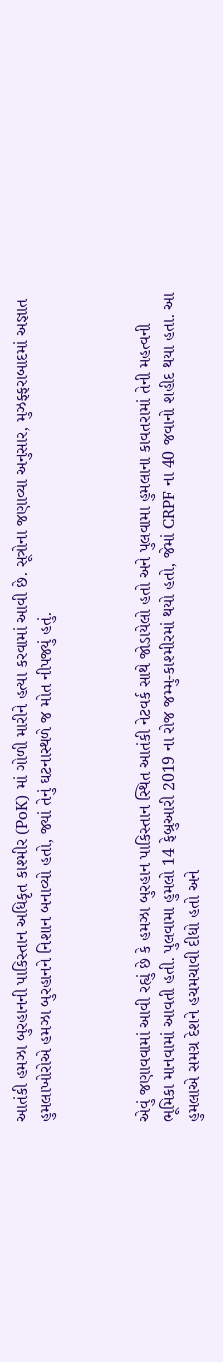આતંકી હમઝા બુરહાનની પાકિસ્તાન અધિકૃત કાશ્મીર (PoK) માં ગોળી મારીને હત્યા કરવામાં આવી છે. સૂત્રોના જણાવ્યા અનુસાર, મુઝફ્ફરાબાદમાં અજ્ઞાત હુમલાખોરોએ હમઝા બુરહાનને નિશાન બનાવ્યો હતો, જ્યાં તેનું ઘટનાસ્થળે જ મોત નીપજ્યું હતું.



એવું જણાવવામાં આવી રહ્યું છે કે હમઝા બુરહાન પાકિસ્તાન સ્થિત આતંકી નેટવર્ક સાથે જોડાયેલો હતો અને પુલવામા હુમલાના કાવતરામાં તેની મહત્વની ભૂમિકા માનવામાં આવતી હતી. પુલવામા હુમલો 14 ફેબ્રુઆરી 2019 ના રોજ જમ્મુ-કાશ્મીરમાં થયો હતો, જેમાં CRPF ના 40 જવાનો શહીદ થયા હતા. આ હુમલાએ સમગ્ર દેશને હચમચાવી દીધો હતો અને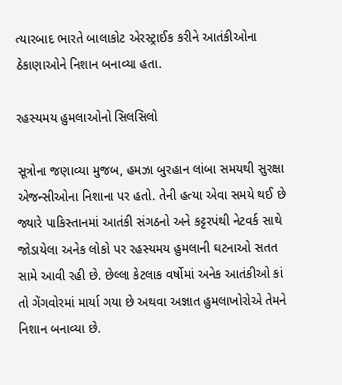ત્યારબાદ ભારતે બાલાકોટ એરસ્ટ્રાઈક કરીને આતંકીઓના ઠેકાણાઓને નિશાન બનાવ્યા હતા.

રહસ્યમય હુમલાઓનો સિલસિલો

સૂત્રોના જણાવ્યા મુજબ, હમઝા બુરહાન લાંબા સમયથી સુરક્ષા એજન્સીઓના નિશાના પર હતો. તેની હત્યા એવા સમયે થઈ છે જ્યારે પાકિસ્તાનમાં આતંકી સંગઠનો અને કટ્ટરપંથી નેટવર્ક સાથે જોડાયેલા અનેક લોકો પર રહસ્યમય હુમલાની ઘટનાઓ સતત સામે આવી રહી છે. છેલ્લા કેટલાક વર્ષોમાં અનેક આતંકીઓ કાં તો ગેંગવોરમાં માર્યા ગયા છે અથવા અજ્ઞાત હુમલાખોરોએ તેમને નિશાન બનાવ્યા છે.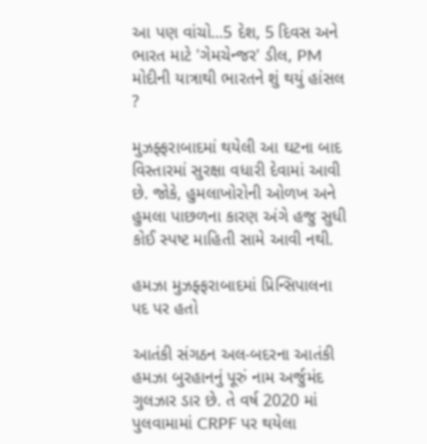આ પણ વાંચો...5 દેશ, 5 દિવસ અને ભારત માટે 'ગેમચેન્જર' ડીલ, PM મોદીની યાત્રાથી ભારતને શું થયું હાંસલ ?

મુઝફ્ફરાબાદમાં થયેલી આ ઘટના બાદ વિસ્તારમાં સુરક્ષા વધારી દેવામાં આવી છે. જોકે, હુમલાખોરોની ઓળખ અને હુમલા પાછળના કારણ અંગે હજુ સુધી કોઈ સ્પષ્ટ માહિતી સામે આવી નથી.

હમઝા મુઝફ્ફરાબાદમાં પ્રિન્સિપાલના પદ પર હતો

આતંકી સંગઠન અલ-બદરના આતંકી હમઝા બુરહાનનું પૂરું નામ અર્જુમંદ ગુલઝાર ડાર છે. તે વર્ષ 2020 માં પુલવામામાં CRPF પર થયેલા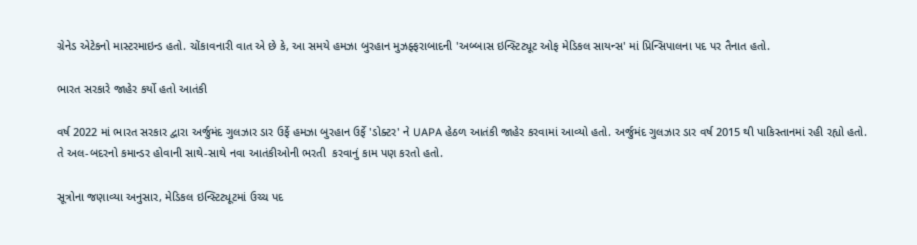ગ્રેનેડ એટેકનો માસ્ટરમાઇન્ડ હતો. ચોંકાવનારી વાત એ છે કે, આ સમયે હમઝા બુરહાન મુઝફ્ફરાબાદની 'અબ્બાસ ઇન્સ્ટિટ્યૂટ ઓફ મેડિકલ સાયન્સ' માં પ્રિન્સિપાલના પદ પર તૈનાત હતો.

ભારત સરકારે જાહેર કર્યો હતો આતંકી

વર્ષ 2022 માં ભારત સરકાર દ્વારા અર્જુમંદ ગુલઝાર ડાર ઉર્ફે હમઝા બુરહાન ઉર્ફે 'ડોક્ટર' ને UAPA હેઠળ આતંકી જાહેર કરવામાં આવ્યો હતો. અર્જુમંદ ગુલઝાર ડાર વર્ષ 2015 થી પાકિસ્તાનમાં રહી રહ્યો હતો. તે અલ-બદરનો કમાન્ડર હોવાની સાથે-સાથે નવા આતંકીઓની ભરતી  કરવાનું કામ પણ કરતો હતો.

સૂત્રોના જણાવ્યા અનુસાર, મેડિકલ ઇન્સ્ટિટ્યૂટમાં ઉચ્ચ પદ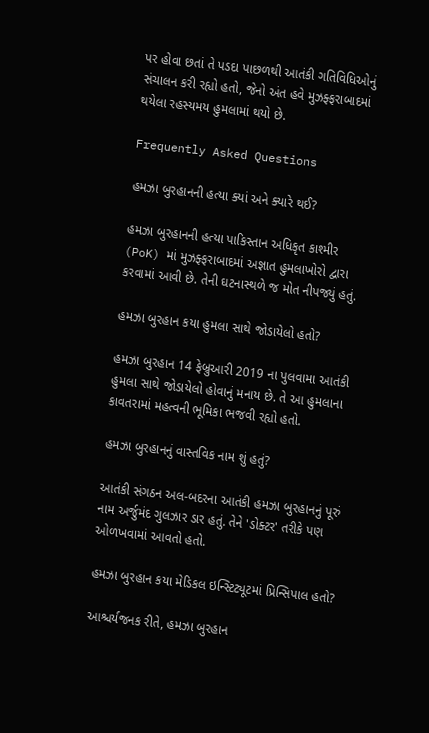પર હોવા છતાં તે પડદા પાછળથી આતંકી ગતિવિધિઓનું સંચાલન કરી રહ્યો હતો, જેનો અંત હવે મુઝફ્ફરાબાદમાં થયેલા રહસ્યમય હુમલામાં થયો છે.

Frequently Asked Questions

હમઝા બુરહાનની હત્યા ક્યાં અને ક્યારે થઈ?

હમઝા બુરહાનની હત્યા પાકિસ્તાન અધિકૃત કાશ્મીર (PoK) માં મુઝફ્ફરાબાદમાં અજ્ઞાત હુમલાખોરો દ્વારા કરવામાં આવી છે. તેની ઘટનાસ્થળે જ મોત નીપજ્યું હતું.

હમઝા બુરહાન કયા હુમલા સાથે જોડાયેલો હતો?

હમઝા બુરહાન 14 ફેબ્રુઆરી 2019 ના પુલવામા આતંકી હુમલા સાથે જોડાયેલો હોવાનું મનાય છે. તે આ હુમલાના કાવતરામાં મહત્વની ભૂમિકા ભજવી રહ્યો હતો.

હમઝા બુરહાનનું વાસ્તવિક નામ શું હતું?

આતંકી સંગઠન અલ-બદરના આતંકી હમઝા બુરહાનનું પૂરું નામ અર્જુમંદ ગુલઝાર ડાર હતું. તેને 'ડોક્ટર' તરીકે પણ ઓળખવામાં આવતો હતો.

હમઝા બુરહાન કયા મેડિકલ ઇન્સ્ટિટ્યૂટમાં પ્રિન્સિપાલ હતો?

આશ્ચર્યજનક રીતે, હમઝા બુરહાન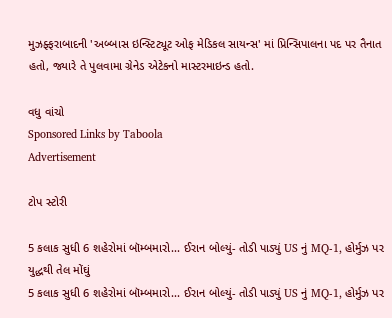મુઝફ્ફરાબાદની 'અબ્બાસ ઇન્સ્ટિટ્યૂટ ઓફ મેડિકલ સાયન્સ' માં પ્રિન્સિપાલના પદ પર તૈનાત હતો, જ્યારે તે પુલવામા ગ્રેનેડ એટેકનો માસ્ટરમાઇન્ડ હતો.

વધુ વાંચો
Sponsored Links by Taboola
Advertisement

ટોપ સ્ટોરી

5 કલાક સુધી 6 શહેરોમાં બૉમ્બમારો... ઈરાન બોલ્યું- તોડી પાડ્યું US નું MQ-1, હોર્મુઝ પર યુદ્ધથી તેલ મોંઘું
5 કલાક સુધી 6 શહેરોમાં બૉમ્બમારો... ઈરાન બોલ્યું- તોડી પાડ્યું US નું MQ-1, હોર્મુઝ પર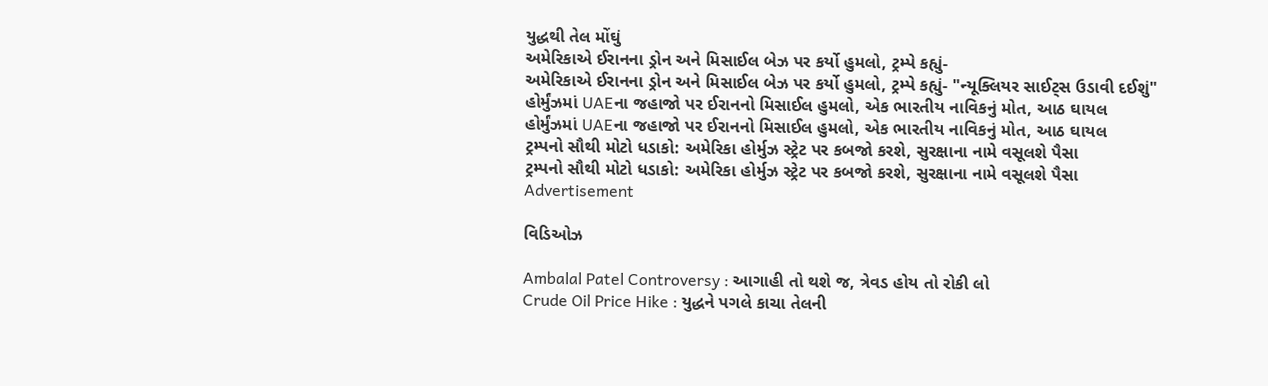યુદ્ધથી તેલ મોંઘું
અમેરિકાએ ઈરાનના ડ્રોન અને મિસાઈલ બેઝ પર કર્યો હુમલો, ટ્રમ્પે કહ્યું-
અમેરિકાએ ઈરાનના ડ્રોન અને મિસાઈલ બેઝ પર કર્યો હુમલો, ટ્રમ્પે કહ્યું- "ન્યૂક્લિયર સાઈટ્સ ઉડાવી દઈશું"
હોર્મુંઝમાં UAEના જહાજો પર ઈરાનનો મિસાઈલ હુમલો, એક ભારતીય નાવિકનું મોત, આઠ ઘાયલ
હોર્મુંઝમાં UAEના જહાજો પર ઈરાનનો મિસાઈલ હુમલો, એક ભારતીય નાવિકનું મોત, આઠ ઘાયલ
ટ્રમ્પનો સૌથી મોટો ધડાકો: અમેરિકા હોર્મુઝ સ્ટ્રેટ પર કબજો કરશે, સુરક્ષાના નામે વસૂલશે પૈસા
ટ્રમ્પનો સૌથી મોટો ધડાકો: અમેરિકા હોર્મુઝ સ્ટ્રેટ પર કબજો કરશે, સુરક્ષાના નામે વસૂલશે પૈસા
Advertisement

વિડિઓઝ

Ambalal Patel Controversy : આગાહી તો થશે જ, ત્રેવડ હોય તો રોકી લો
Crude Oil Price Hike : યુદ્ધને પગલે કાચા તેલની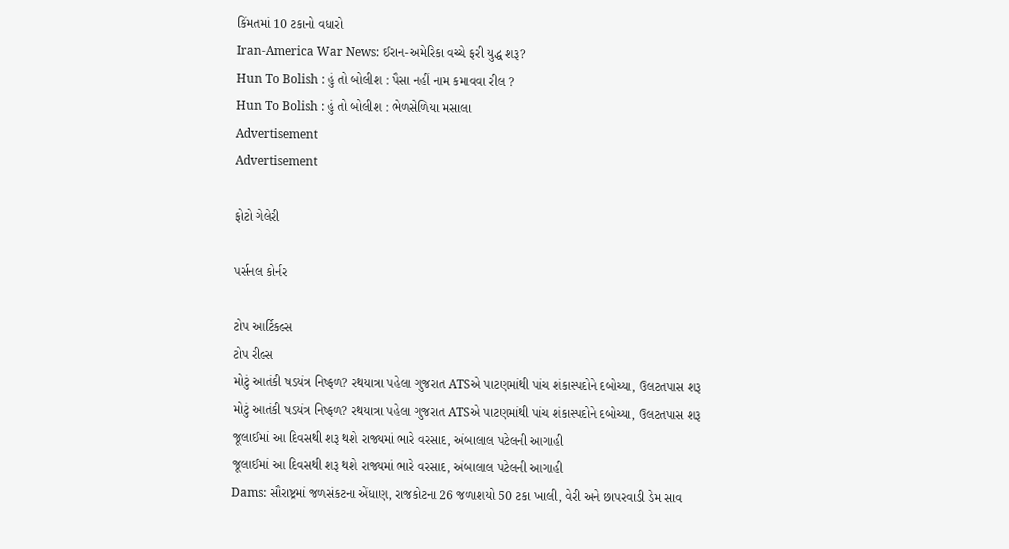કિંમતમાં 10 ટકાનો વધારો
Iran-America War News: ઈરાન-અમેરિકા વચ્ચે ફરી યુદ્ધ શરૂ?
Hun To Bolish : હું તો બોલીશ : પૈસા નહીં નામ કમાવવા રીલ ?
Hun To Bolish : હું તો બોલીશ : ભેળસેળિયા મસાલા
Advertisement
Advertisement

ફોટો ગેલેરી

પર્સનલ કોર્નર

ટોપ આર્ટિકલ્સ
ટોપ રીલ્સ
મોટું આતંકી ષડયંત્ર નિષ્ફળ? રથયાત્રા પહેલા ગુજરાત ATSએ પાટણમાંથી પાંચ શંકાસ્પદોને દબોચ્યા, ઉલટતપાસ શરૂ
મોટું આતંકી ષડયંત્ર નિષ્ફળ? રથયાત્રા પહેલા ગુજરાત ATSએ પાટણમાંથી પાંચ શંકાસ્પદોને દબોચ્યા, ઉલટતપાસ શરૂ
જૂલાઈમાં આ દિવસથી શરૂ થશે રાજ્યમાં ભારે વરસાદ, અંબાલાલ પટેલની આગાહી
જૂલાઈમાં આ દિવસથી શરૂ થશે રાજ્યમાં ભારે વરસાદ, અંબાલાલ પટેલની આગાહી
Dams: સૌરાષ્ટ્રમાં જળસંકટના એંધાણ, રાજકોટના 26 જળાશયો 50 ટકા ખાલી, વેરી અને છાપરવાડી ડેમ સાવ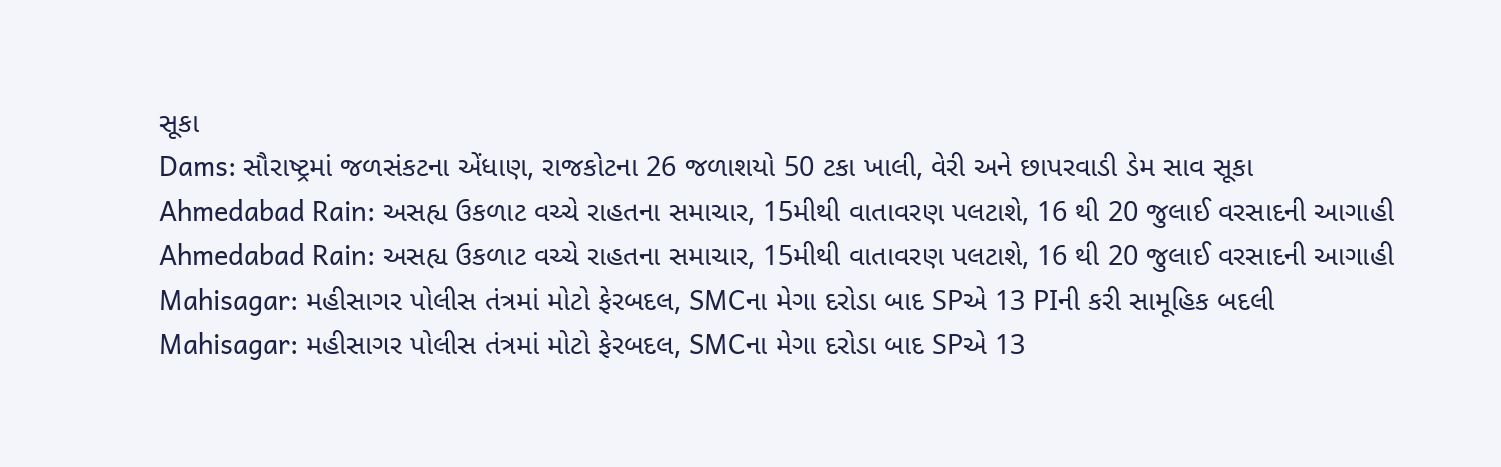સૂકા
Dams: સૌરાષ્ટ્રમાં જળસંકટના એંધાણ, રાજકોટના 26 જળાશયો 50 ટકા ખાલી, વેરી અને છાપરવાડી ડેમ સાવ સૂકા
Ahmedabad Rain: અસહ્ય ઉકળાટ વચ્ચે રાહતના સમાચાર, 15મીથી વાતાવરણ પલટાશે, 16 થી 20 જુલાઈ વરસાદની આગાહી
Ahmedabad Rain: અસહ્ય ઉકળાટ વચ્ચે રાહતના સમાચાર, 15મીથી વાતાવરણ પલટાશે, 16 થી 20 જુલાઈ વરસાદની આગાહી
Mahisagar: મહીસાગર પોલીસ તંત્રમાં મોટો ફેરબદલ, SMCના મેગા દરોડા બાદ SPએ 13 PIની કરી સામૂહિક બદલી
Mahisagar: મહીસાગર પોલીસ તંત્રમાં મોટો ફેરબદલ, SMCના મેગા દરોડા બાદ SPએ 13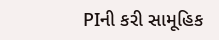PIની કરી સામૂહિક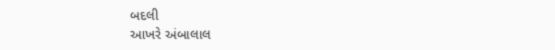બદલી
આખરે અંબાલાલ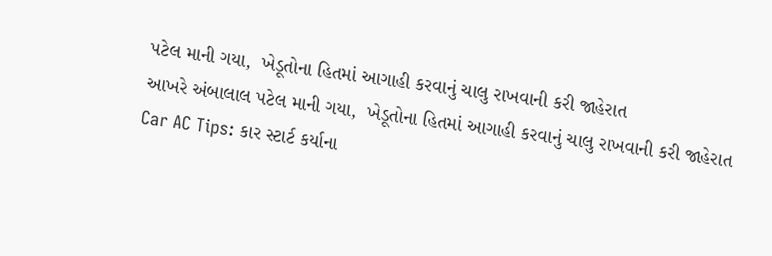પટેલ માની ગયા,  ખેડૂતોના હિતમાં આગાહી કરવાનું ચાલુ રાખવાની કરી જાહેરાત
આખરે અંબાલાલ પટેલ માની ગયા,  ખેડૂતોના હિતમાં આગાહી કરવાનું ચાલુ રાખવાની કરી જાહેરાત
Car AC Tips: કાર સ્ટાર્ટ કર્યાના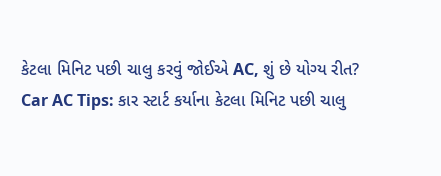કેટલા મિનિટ પછી ચાલુ કરવું જોઈએ AC, શું છે યોગ્ય રીત?
Car AC Tips: કાર સ્ટાર્ટ કર્યાના કેટલા મિનિટ પછી ચાલુ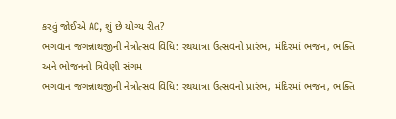કરવું જોઈએ AC, શું છે યોગ્ય રીત?
ભગવાન જગન્નાથજીની નેત્રોત્સવ વિધિ: રથયાત્રા ઉત્સવનો પ્રારંભ, મંદિરમાં ભજન, ભક્તિ અને ભોજનનો ત્રિવેણી સંગમ
ભગવાન જગન્નાથજીની નેત્રોત્સવ વિધિ: રથયાત્રા ઉત્સવનો પ્રારંભ, મંદિરમાં ભજન, ભક્તિ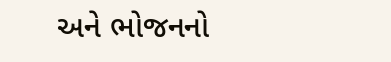અને ભોજનનો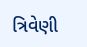ત્રિવેણી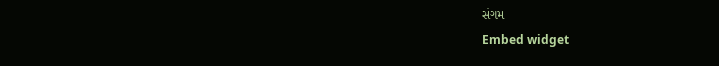સંગમ
Embed widget